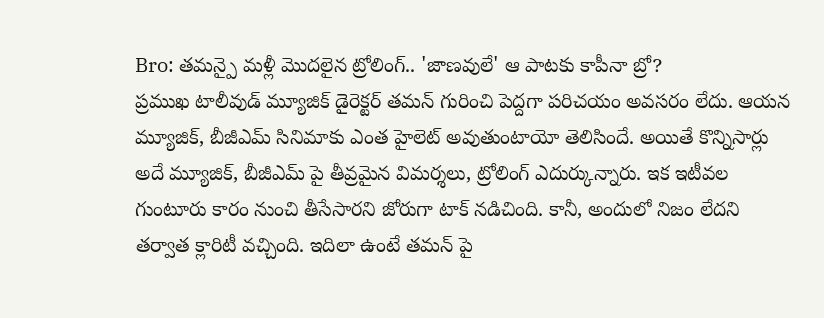Bro: తమన్పై మళ్లీ మొదలైన ట్రోలింగ్.. 'జాణవులే' ఆ పాటకు కాపీనా బ్రో?
ప్రముఖ టాలీవుడ్ మ్యూజిక్ డైరెక్టర్ తమన్ గురించి పెద్దగా పరిచయం అవసరం లేదు. ఆయన మ్యూజిక్, బీజీఎమ్ సినిమాకు ఎంత హైలెట్ అవుతుంటాయో తెలిసిందే. అయితే కొన్నిసార్లు అదే మ్యూజిక్, బీజీఎమ్ పై తీవ్రమైన విమర్శలు, ట్రోలింగ్ ఎదుర్కున్నారు. ఇక ఇటీవల గుంటూరు కారం నుంచి తీసేసారని జోరుగా టాక్ నడిచింది. కానీ, అందులో నిజం లేదని తర్వాత క్లారిటీ వచ్చింది. ఇదిలా ఉంటే తమన్ పై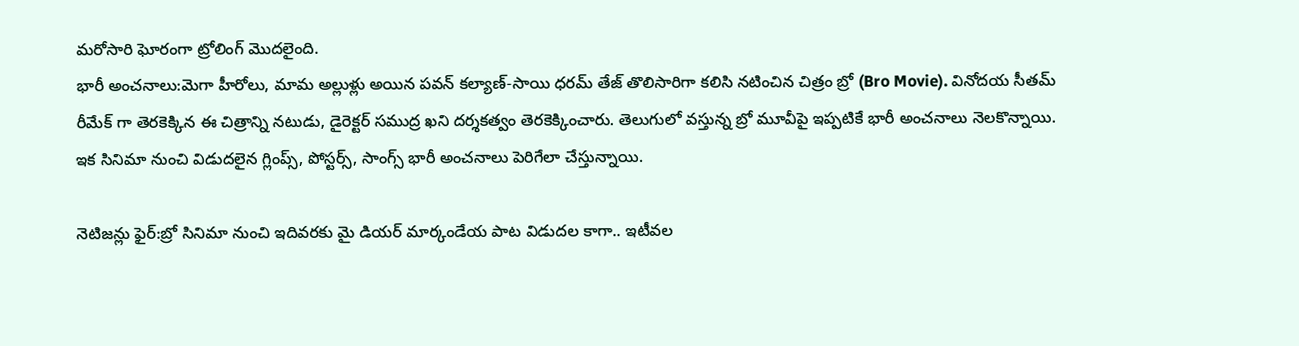మరోసారి ఘోరంగా ట్రోలింగ్ మొదలైంది.
భారీ అంచనాలు:మెగా హీరోలు, మామ అల్లుళ్లు అయిన పవన్ కల్యాణ్-సాయి ధరమ్ తేజ్ తొలిసారిగా కలిసి నటించిన చిత్రం బ్రో (Bro Movie). వినోదయ సీతమ్ రీమేక్ గా తెరకెక్కిన ఈ చిత్రాన్ని నటుడు, డైరెక్టర్ సముద్ర ఖని దర్శకత్వం తెరకెక్కించారు. తెలుగులో వస్తున్న బ్రో మూవీపై ఇప్పటికే భారీ అంచనాలు నెలకొన్నాయి. ఇక సినిమా నుంచి విడుదలైన గ్లింప్స్, పోస్టర్స్, సాంగ్స్ భారీ అంచనాలు పెరిగేలా చేస్తున్నాయి.

నెటిజన్లు ఫైర్:బ్రో సినిమా నుంచి ఇదివరకు మై డియర్ మార్కండేయ పాట విడుదల కాగా.. ఇటీవల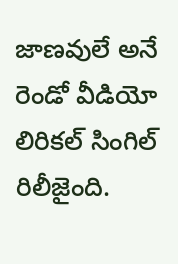జాణవులే అనే రెండో వీడియో లిరికల్ సింగిల్ రిలీజైంది.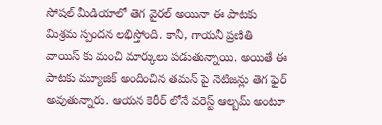సోషల్ మీడియాలో తెగ వైరల్ అయినా ఈ పాటకు మిశ్రమ స్పందన లభిస్తోంది. కానీ, గాయనీ ప్రణితి వాయిస్ కు మంచి మార్కులు పడుతున్నాయి. అయితే ఈ పాటకు మ్యూజిక్ అందించిన తమన్ పై నెటిజన్లు తెగ ఫైర్ అవుతున్నారు. ఆయన కెరీర్ లోనే వరెస్ట్ ఆల్బమ్ అంటూ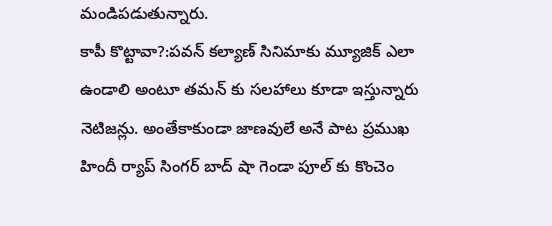మండిపడుతున్నారు.
కాపీ కొట్టావా?:పవన్ కల్యాణ్ సినిమాకు మ్యూజిక్ ఎలా ఉండాలి అంటూ తమన్ కు సలహాలు కూడా ఇస్తున్నారు నెటిజన్లు. అంతేకాకుండా జాణవులే అనే పాట ప్రముఖ హిందీ ర్యాప్ సింగర్ బాద్ షా గెండా పూల్ కు కొంచెం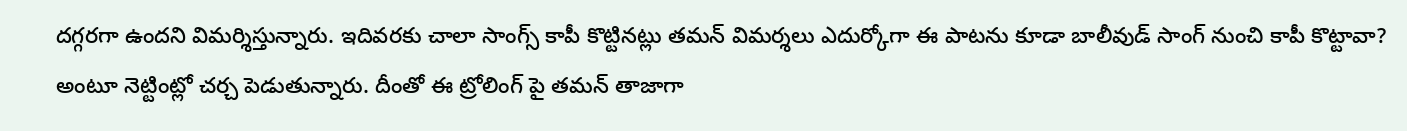దగ్గరగా ఉందని విమర్శిస్తున్నారు. ఇదివరకు చాలా సాంగ్స్ కాపీ కొట్టినట్లు తమన్ విమర్శలు ఎదుర్కోగా ఈ పాటను కూడా బాలీవుడ్ సాంగ్ నుంచి కాపీ కొట్టావా? అంటూ నెట్టింట్లో చర్చ పెడుతున్నారు. దీంతో ఈ ట్రోలింగ్ పై తమన్ తాజాగా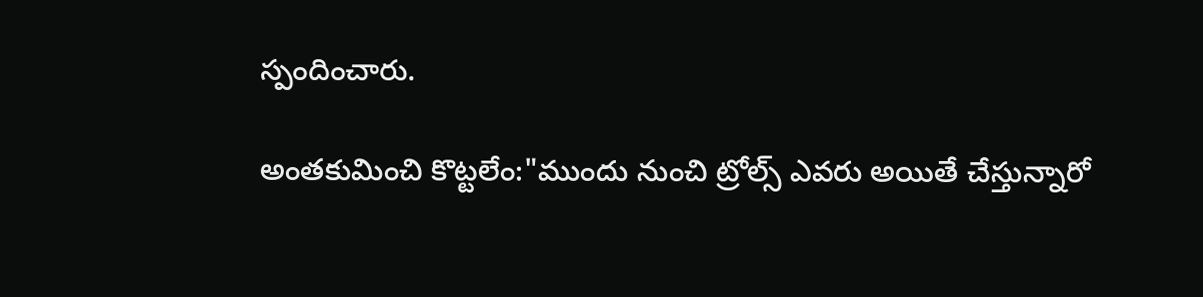స్పందించారు.

అంతకుమించి కొట్టలేం:"ముందు నుంచి ట్రోల్స్ ఎవరు అయితే చేస్తున్నారో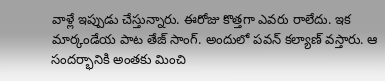వాళ్లే ఇప్పుడు చేస్తున్నారు. ఈరోజు కొత్తగా ఎవరు రాలేదు. ఇక మార్కండేయ పాట తేజ్ సాంగ్. అందులో పవన్ కల్యాణ్ వస్తారు. ఆ సందర్భానికి అంతకు మించి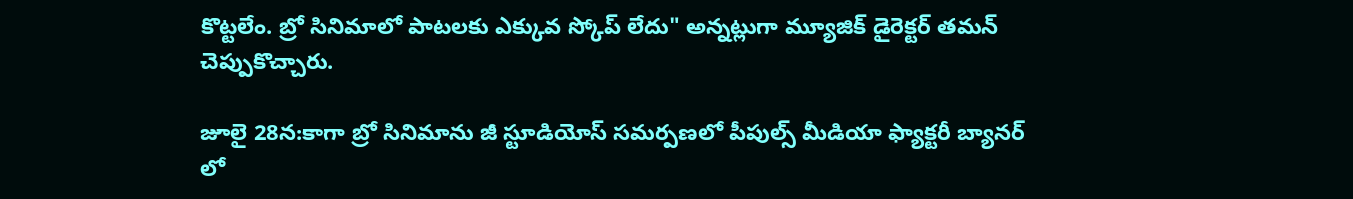కొట్టలేం. బ్రో సినిమాలో పాటలకు ఎక్కువ స్కోప్ లేదు" అన్నట్లుగా మ్యూజిక్ డైరెక్టర్ తమన్ చెప్పుకొచ్చారు.

జూలై 28న:కాగా బ్రో సినిమాను జీ స్టూడియోస్ సమర్పణలో పీపుల్స్ మీడియా ఫ్యాక్టరీ బ్యానర్ లో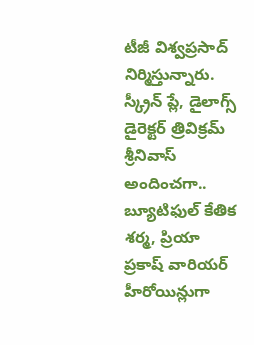టీజీ విశ్వప్రసాద్ నిర్మిస్తున్నారు. స్క్రీన్ ప్లే, డైలాగ్స్ డైరెక్టర్ త్రివిక్రమ్ శ్రీనివాస్ అందించగా.. బ్యూటిఫుల్ కేతిక శర్మ, ప్రియా ప్రకాష్ వారియర్ హీరోయిన్లుగా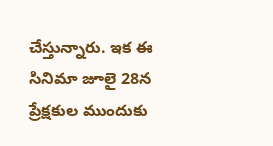చేస్తున్నారు. ఇక ఈ సినిమా జూలై 28న ప్రేక్షకుల ముందుకు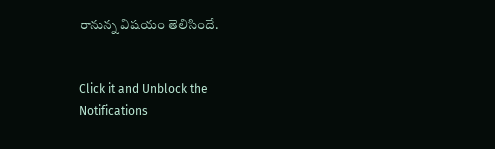రానున్న విషయం తెలిసిందే.


Click it and Unblock the Notifications